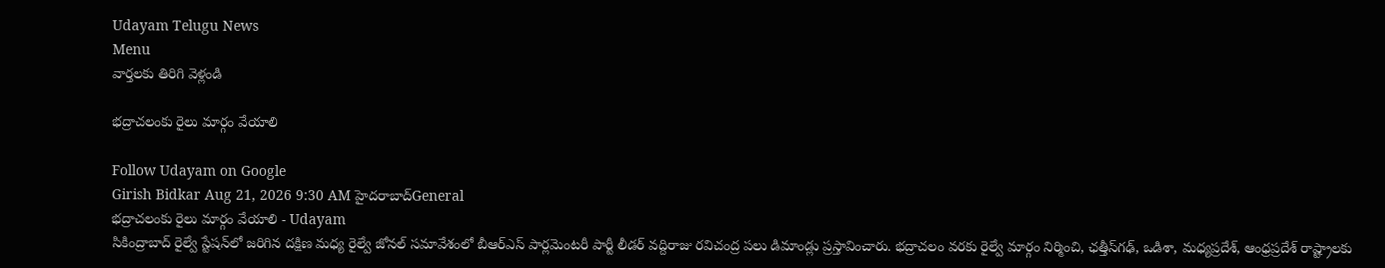Udayam Telugu News
Menu
వార్తలకు తిరిగి వెళ్లండి

భద్రాచలంకు రైలు మార్గం వేయాలి

Follow Udayam on Google
Girish Bidkar Aug 21, 2026 9:30 AM హైదరాబాద్General
భద్రాచలంకు రైలు మార్గం వేయాలి - Udayam
సికింద్రాబాద్‌ రైల్వే స్టేషన్‌లో జరిగిన దక్షిణ మధ్య రైల్వే జోనల్‌ సమావేశంలో బీఆర్‌ఎస్‌ పార్లమెంటరీ పార్టీ లీడర్‌ వద్దిరాజు రవిచంద్ర పలు డిమాండ్లు ప్రస్తావించారు. భద్రాచలం వరకు రైల్వే మార్గం నిర్మించి, ఛత్తీస్‌గఢ్‌, ఒడిశా, మధ్యప్రదేశ్‌, ఆంధ్రప్రదేశ్‌ రాష్ట్రాలకు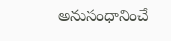అనుసంధానించే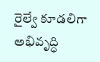రైల్వే కూడలిగా అభివృద్ధి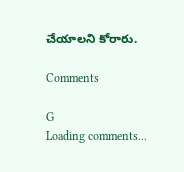చేయాలని కోరారు.

Comments

G
Loading comments...